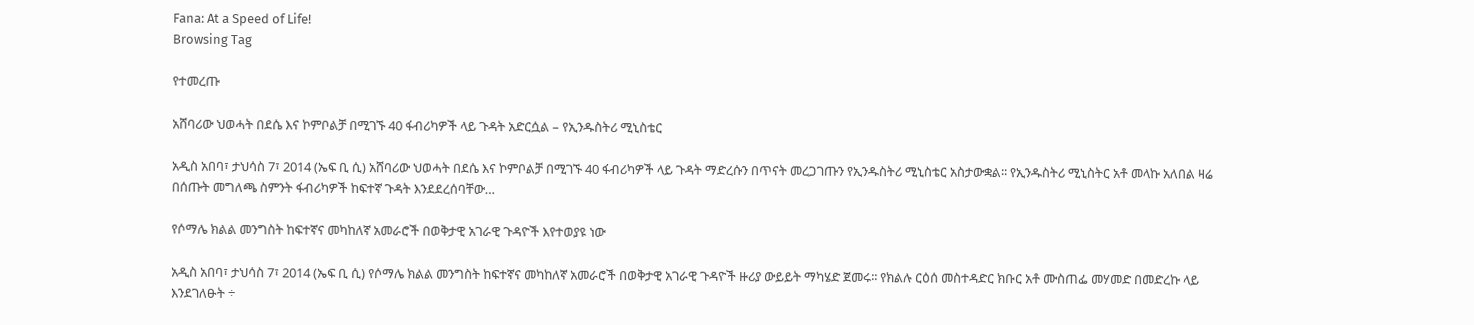Fana: At a Speed of Life!
Browsing Tag

የተመረጡ

አሸባሪው ህወሓት በደሴ እና ኮምቦልቻ በሚገኙ 40 ፋብሪካዎች ላይ ጉዳት አድርሷል – የኢንዱስትሪ ሚኒስቴር

አዲስ አበባ፣ ታህሳስ 7፣ 2014 (ኤፍ ቢ ሲ) አሸባሪው ህወሓት በደሴ እና ኮምቦልቻ በሚገኙ 40 ፋብሪካዎች ላይ ጉዳት ማድረሱን በጥናት መረጋገጡን የኢንዱስትሪ ሚኒስቴር አስታውቋል፡፡ የኢንዱስትሪ ሚኒስትር አቶ መላኩ አለበል ዛሬ በሰጡት መግለጫ ስምንት ፋብሪካዎች ከፍተኛ ጉዳት እንደደረሰባቸው…

የሶማሌ ክልል መንግስት ከፍተኛና መካከለኛ አመራሮች በወቅታዊ አገራዊ ጉዳዮች እየተወያዩ ነው

አዲስ አበባ፣ ታህሳስ 7፣ 2014 (ኤፍ ቢ ሲ) የሶማሌ ክልል መንግስት ከፍተኛና መካከለኛ አመራሮች በወቅታዊ አገራዊ ጉዳዮች ዙሪያ ውይይት ማካሄድ ጀመሩ፡፡ የክልሉ ርዕሰ መስተዳድር ክቡር አቶ ሙስጠፌ መሃመድ በመድረኩ ላይ እንደገለፁት ÷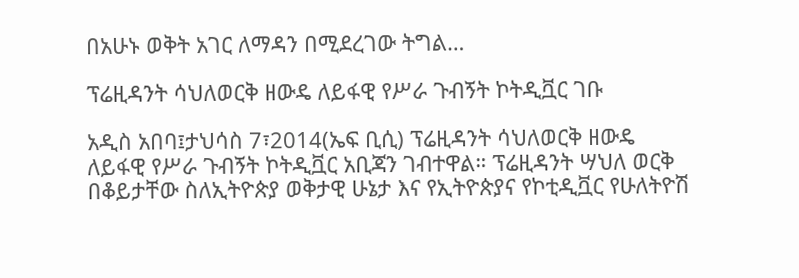በአሁኑ ወቅት አገር ለማዳን በሚደረገው ትግል…

ፕሬዚዳንት ሳህለወርቅ ዘውዴ ለይፋዊ የሥራ ጉብኝት ኮትዲቯር ገቡ

አዲስ አበባ፤ታህሳስ 7፣2014(ኤፍ ቢሲ) ፕሬዚዳንት ሳህለወርቅ ዘውዴ ለይፋዊ የሥራ ጉብኝት ኮትዲቯር አቢጃን ገብተዋል። ፕሬዚዳንት ሣህለ ወርቅ በቆይታቸው ስለኢትዮጵያ ወቅታዊ ሁኔታ እና የኢትዮጵያና የኮቲዲቯር የሁለትዮሽ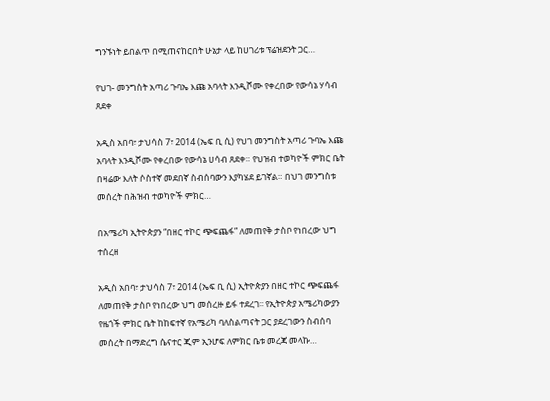ግንኙነት ይበልጥ በሚጠናከርበት ሁኔታ ላይ ከሀገሪቱ ፕሬዝደንት ጋር…

የህገ- መንግስት አጣሪ ጉባኤ እጩ አባላት እንዲሾሙ የቀረበው የውሳኔ ሃሳብ ጸደቀ

አዲስ አበባ፣ ታህሳስ 7፣ 2014 (ኤፍ ቢ ሲ) የህገ መንግስት አጣሪ ጉባኤ እጩ አባላት እንዲሾሙ የቀረበው የውሳኔ ሀሳብ ጸደቀ። የህዝብ ተወካዮች ምክር ቤት በዛሬው እለት ሶስተኛ መደበኛ ስብሰባውን እያካሄደ ይገኛል። በህገ መንግስቱ መሰረት በሕዝብ ተወካዮች ምክር…

በአሜሪካ ኢትዮጵያን “በዘር ተኮር ጭፍጨፋ” ለመጠየቅ ታስቦ የነበረው ህግ ተሰረዘ

አዲስ አበባ፣ ታህሳስ 7፣ 2014 (ኤፍ ቢ ሲ) ኢትዮጵያን በዘር ተኮር ጭፍጨፋ ለመጠየቅ ታስቦ የነበረው ህግ መሰረዙ ይፋ ተደረገ፡፡ የኢትዮጵያ አሜሪካውያን የዜጎች ምክር ቤት ከከፍተኛ የአሜሪካ ባለስልጣናት ጋር ያደረገውን ስብሰባ መሰረት በማድረግ ሴናተር ጂም ኢንሆፍ ለምክር ቤቱ መረጃ መላኩ…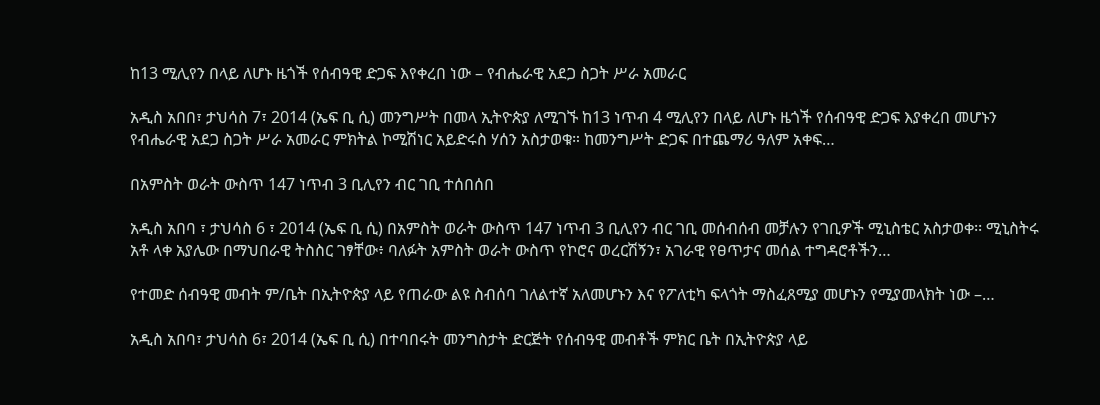ከ13 ሚሊየን በላይ ለሆኑ ዜጎች የሰብዓዊ ድጋፍ እየቀረበ ነው – የብሔራዊ አደጋ ስጋት ሥራ አመራር

አዲስ አበበ፣ ታህሳስ 7፣ 2014 (ኤፍ ቢ ሲ) መንግሥት በመላ ኢትዮጵያ ለሚገኙ ከ13 ነጥብ 4 ሚሊየን በላይ ለሆኑ ዜጎች የሰብዓዊ ድጋፍ እያቀረበ መሆኑን የብሔራዊ አደጋ ስጋት ሥራ አመራር ምክትል ኮሚሽነር አይድሩስ ሃሰን አስታወቁ። ከመንግሥት ድጋፍ በተጨማሪ ዓለም አቀፍ…

በአምስት ወራት ውስጥ 147 ነጥብ 3 ቢሊየን ብር ገቢ ተሰበሰበ

አዲስ አበባ ፣ ታህሳስ 6 ፣ 2014 (ኤፍ ቢ ሲ) በአምስት ወራት ውስጥ 147 ነጥብ 3 ቢሊየን ብር ገቢ መሰብሰብ መቻሉን የገቢዎች ሚኒስቴር አስታወቀ፡፡ ሚኒስትሩ አቶ ላቀ አያሌው በማህበራዊ ትስስር ገፃቸው፥ ባለፉት አምስት ወራት ውስጥ የኮሮና ወረርሽኝን፣ አገራዊ የፀጥታና መሰል ተግዳሮቶችን…

የተመድ ሰብዓዊ መብት ም/ቤት በኢትዮጵያ ላይ የጠራው ልዩ ስብሰባ ገለልተኛ አለመሆኑን እና የፖለቲካ ፍላጎት ማስፈጸሚያ መሆኑን የሚያመላክት ነው –…

አዲስ አበባ፣ ታህሳስ 6፣ 2014 (ኤፍ ቢ ሲ) በተባበሩት መንግስታት ድርጅት የሰብዓዊ መብቶች ምክር ቤት በኢትዮጵያ ላይ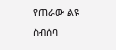የጠራው ልዩ ስብሰባ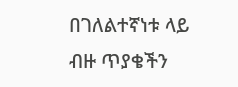በገለልተኛነቱ ላይ ብዙ ጥያቄችን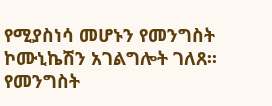የሚያስነሳ መሆኑን የመንግስት ኮሙኒኬሽን አገልግሎት ገለጸ፡፡   የመንግስት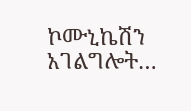ኮሙኒኬሽን አገልግሎት…